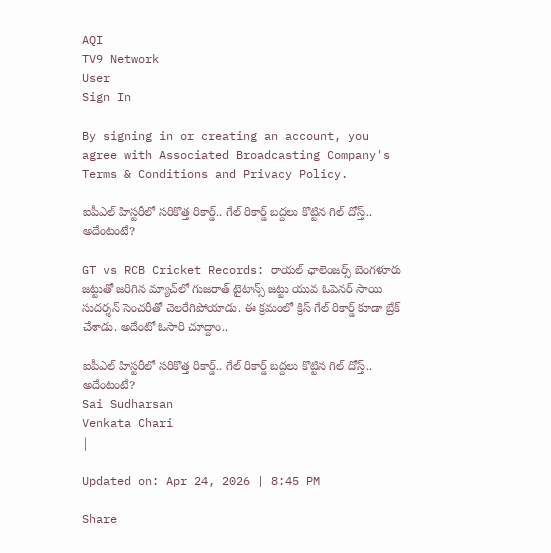AQI
TV9 Network
User
Sign In

By signing in or creating an account, you agree with Associated Broadcasting Company's Terms & Conditions and Privacy Policy.

ఐపీఎల్ హిస్టరీలో సరికొత్త రికార్డ్.. గేల్ రికార్డ్ బద్దలు కొట్టిన గిల్ దోస్త్.. అదేంటంటే?

GT vs RCB Cricket Records: రాయల్ ఛాలెంజర్స్ బెంగళూరు జట్టుతో జరిగిన మ్యాచ్‌లో గుజరాత్ టైటాన్స్ జట్టు యువ ఓపెనర్ సాయి సుదర్శన్ సెంచరీతో చెలరేగిపోయాడు. ఈ క్రమంలో క్రిస్ గేల్ రికార్డ్ కూడా బ్రేక్ చేశాడు. అదేంటో ఓసారి చూద్దాం..

ఐపీఎల్ హిస్టరీలో సరికొత్త రికార్డ్.. గేల్ రికార్డ్ బద్దలు కొట్టిన గిల్ దోస్త్.. అదేంటంటే?
Sai Sudharsan
Venkata Chari
|

Updated on: Apr 24, 2026 | 8:45 PM

Share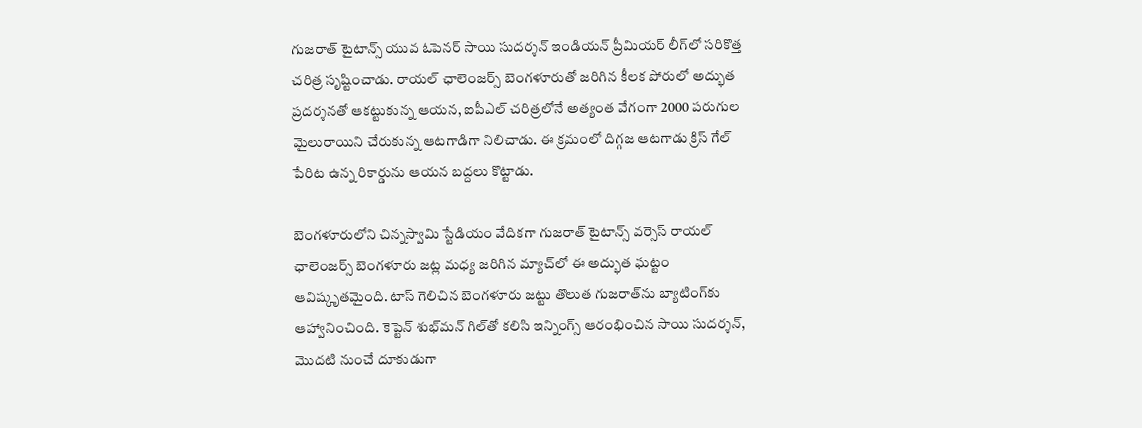గుజరాత్ టైటాన్స్ యువ ఓపెనర్ సాయి సుదర్శన్ ఇండియన్ ప్రీమియర్ లీగ్‌లో సరికొత్త చరిత్ర సృష్టించాడు. రాయల్ ఛాలెంజర్స్ బెంగళూరుతో జరిగిన కీలక పోరులో అద్భుత ప్రదర్శనతో ఆకట్టుకున్న ఆయన, ఐపీఎల్ చరిత్రలోనే అత్యంత వేగంగా 2000 పరుగుల మైలురాయిని చేరుకున్న ఆటగాడిగా నిలిచాడు. ఈ క్రమంలో దిగ్గజ ఆటగాడు క్రిస్ గేల్ పేరిట ఉన్న రికార్డును ఆయన బద్దలు కొట్టాడు.

బెంగళూరులోని చిన్నస్వామి స్టేడియం వేదికగా గుజరాత్ టైటాన్స్ వర్సెస్ రాయల్ ఛాలెంజర్స్ బెంగళూరు జట్ల మధ్య జరిగిన మ్యాచ్‌లో ఈ అద్భుత ఘట్టం ఆవిష్కృతమైంది. టాస్ గెలిచిన బెంగళూరు జట్టు తొలుత గుజరాత్‌ను బ్యాటింగ్‌కు ఆహ్వానించింది. కెప్టెన్ శుభ్‌మన్ గిల్‌తో కలిసి ఇన్నింగ్స్ ఆరంభించిన సాయి సుదర్శన్, మొదటి నుంచే దూకుడుగా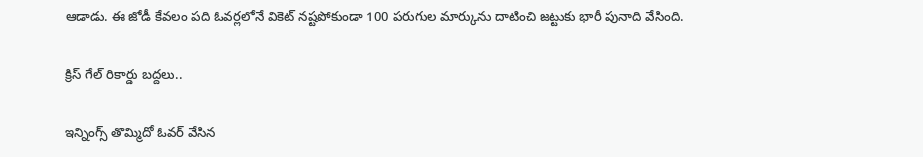ఆడాడు. ఈ జోడీ కేవలం పది ఓవర్లలోనే వికెట్ నష్టపోకుండా 100 పరుగుల మార్కును దాటించి జట్టుకు భారీ పునాది వేసింది.

క్రిస్ గేల్ రికార్డు బద్దలు..

ఇన్నింగ్స్ తొమ్మిదో ఓవర్ వేసిన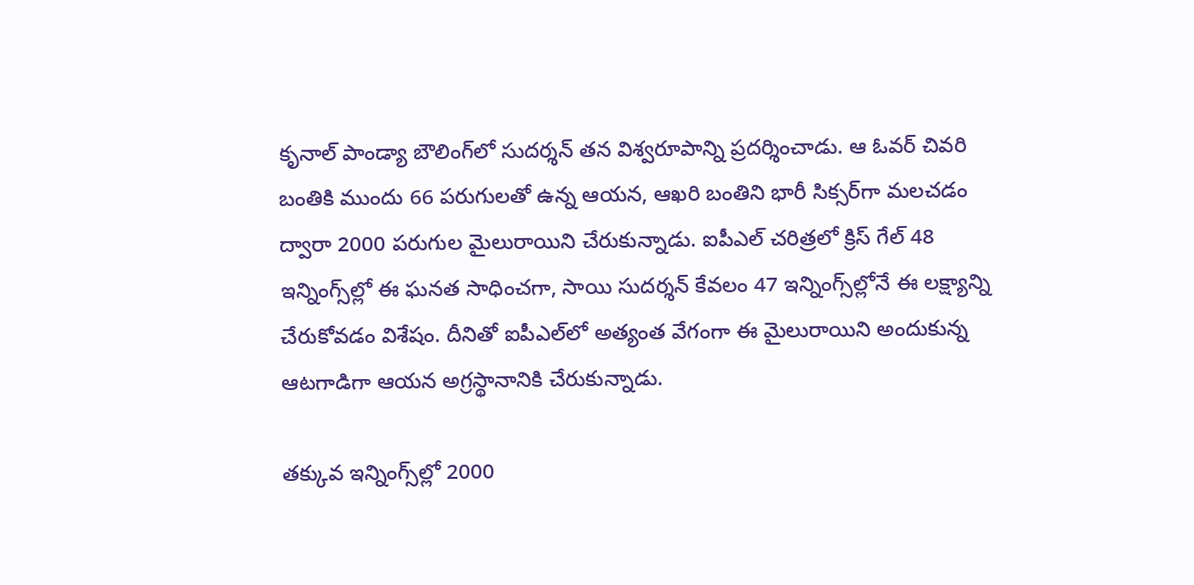కృనాల్ పాండ్యా బౌలింగ్‌లో సుదర్శన్ తన విశ్వరూపాన్ని ప్రదర్శించాడు. ఆ ఓవర్ చివరి బంతికి ముందు 66 పరుగులతో ఉన్న ఆయన, ఆఖరి బంతిని భారీ సిక్సర్‌గా మలచడం ద్వారా 2000 పరుగుల మైలురాయిని చేరుకున్నాడు. ఐపీఎల్ చరిత్రలో క్రిస్ గేల్ 48 ఇన్నింగ్స్‌ల్లో ఈ ఘనత సాధించగా, సాయి సుదర్శన్ కేవలం 47 ఇన్నింగ్స్‌ల్లోనే ఈ లక్ష్యాన్ని చేరుకోవడం విశేషం. దీనితో ఐపీఎల్‌లో అత్యంత వేగంగా ఈ మైలురాయిని అందుకున్న ఆటగాడిగా ఆయన అగ్రస్థానానికి చేరుకున్నాడు.

తక్కువ ఇన్నింగ్స్‌ల్లో 2000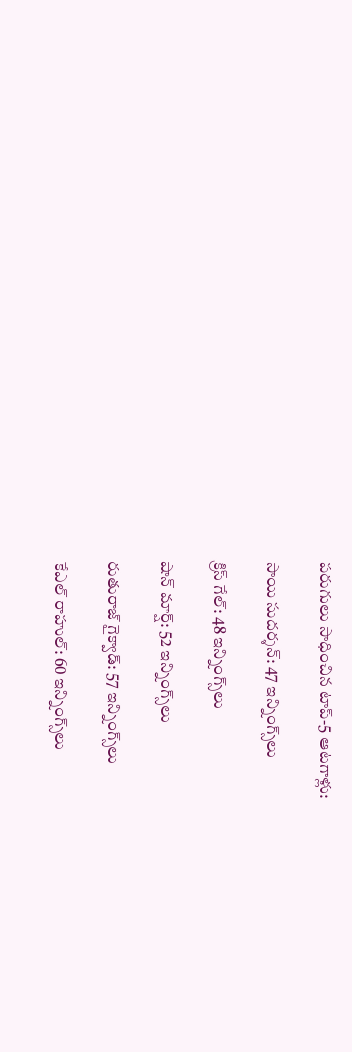పరుగులు సాధించిన టాప్-5 ఆటగాళ్లు:

సాయి సుదర్శన్: 47 ఇన్నింగ్స్‌లు

క్రిస్ గేల్: 48 ఇన్నింగ్స్‌లు

షాన్ మార్ష్: 52 ఇన్నింగ్స్‌లు

రుతురాజ్ గైక్వాడ్: 57 ఇన్నింగ్స్‌లు

కేఎల్ రాహుల్: 60 ఇన్నింగ్స్‌లు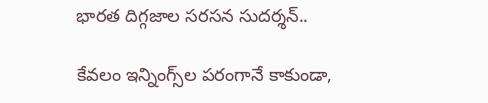భారత దిగ్గజాల సరసన సుదర్శన్..

కేవలం ఇన్నింగ్స్‌ల పరంగానే కాకుండా,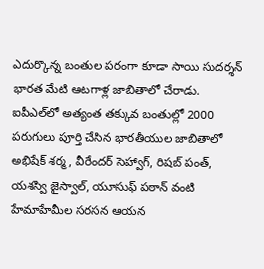ఎదుర్కొన్న బంతుల పరంగా కూడా సాయి సుదర్శన్ భారత మేటి ఆటగాళ్ల జాబితాలో చేరాడు. ఐపీఎల్‌లో అత్యంత తక్కువ బంతుల్లో 2000 పరుగులు పూర్తి చేసిన భారతీయుల జాబితాలో అభిషేక్ శర్మ, వీరేందర్ సెహ్వాగ్, రిషబ్ పంత్, యశస్వి జైస్వాల్, యూసుఫ్ పఠాన్ వంటి హేమాహేమీల సరసన ఆయన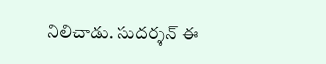నిలిచాడు. సుదర్శన్ ఈ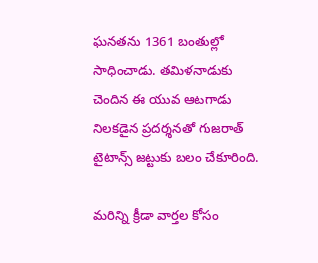ఘనతను 1361 బంతుల్లో సాధించాడు. తమిళనాడుకు చెందిన ఈ యువ ఆటగాడు నిలకడైన ప్రదర్శనతో గుజరాత్ టైటాన్స్ జట్టుకు బలం చేకూరింది.

మరిన్ని క్రీడా వార్తల కోసం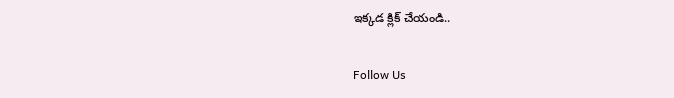ఇక్కడ క్లిక్ చేయండి..

Follow Us